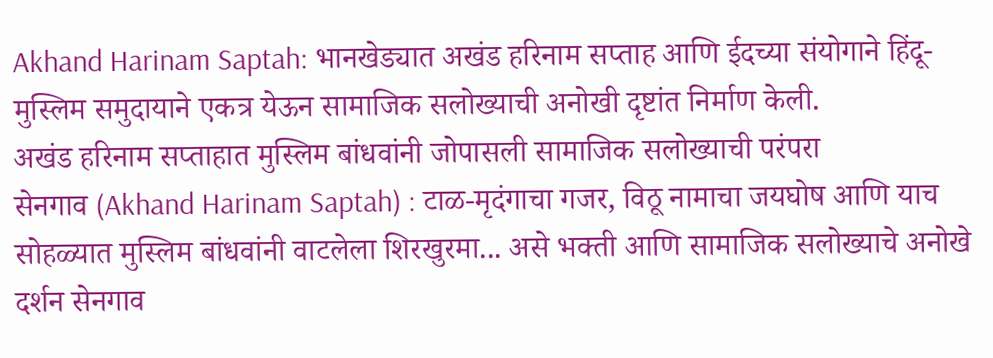Akhand Harinam Saptah: भानखेड्यात अखंड हरिनाम सप्ताह आणि ईदच्या संयोगाने हिंदू-मुस्लिम समुदायाने एकत्र येऊन सामाजिक सलोख्याची अनोखी दृष्टांत निर्माण केली.
अखंड हरिनाम सप्ताहात मुस्लिम बांधवांनी जोपासली सामाजिक सलोख्याची परंपरा
सेनगाव (Akhand Harinam Saptah) : टाळ-मृदंगाचा गजर, विठू नामाचा जयघोष आणि याच सोहळ्यात मुस्लिम बांधवांनी वाटलेला शिरखुरमा... असे भक्ती आणि सामाजिक सलोख्याचे अनोखे दर्शन सेनगाव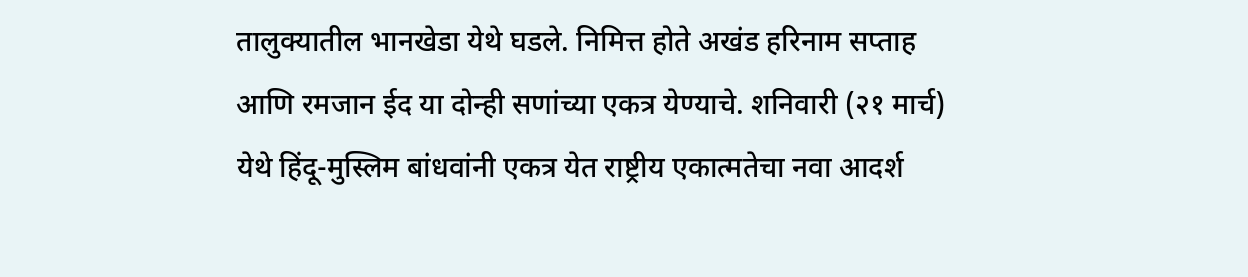तालुक्यातील भानखेडा येथे घडले. निमित्त होते अखंड हरिनाम सप्ताह आणि रमजान ईद या दोन्ही सणांच्या एकत्र येण्याचे. शनिवारी (२१ मार्च) येथे हिंदू-मुस्लिम बांधवांनी एकत्र येत राष्ट्रीय एकात्मतेचा नवा आदर्श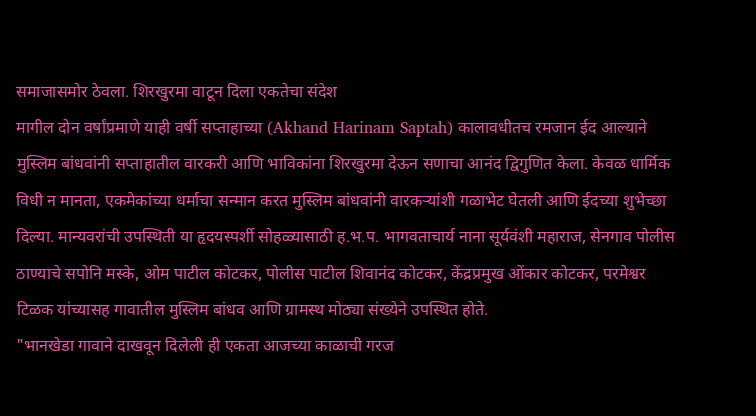समाजासमोर ठेवला. शिरखुरमा वाटून दिला एकतेचा संदेश
मागील दोन वर्षांप्रमाणे याही वर्षी सप्ताहाच्या (Akhand Harinam Saptah) कालावधीतच रमजान ईद आल्याने मुस्लिम बांधवांनी सप्ताहातील वारकरी आणि भाविकांना शिरखुरमा देऊन सणाचा आनंद द्विगुणित केला. केवळ धार्मिक विधी न मानता, एकमेकांच्या धर्माचा सन्मान करत मुस्लिम बांधवांनी वारकऱ्यांशी गळाभेट घेतली आणि ईदच्या शुभेच्छा दिल्या. मान्यवरांची उपस्थिती या हृदयस्पर्शी सोहळ्यासाठी ह.भ.प. भागवताचार्य नाना सूर्यवंशी महाराज, सेनगाव पोलीस ठाण्याचे सपोनि मस्के, ओम पाटील कोटकर, पोलीस पाटील शिवानंद कोटकर, केंद्रप्रमुख ओंकार कोटकर, परमेश्वर टिळक यांच्यासह गावातील मुस्लिम बांधव आणि ग्रामस्थ मोठ्या संख्येने उपस्थित होते.
"भानखेडा गावाने दाखवून दिलेली ही एकता आजच्या काळाची गरज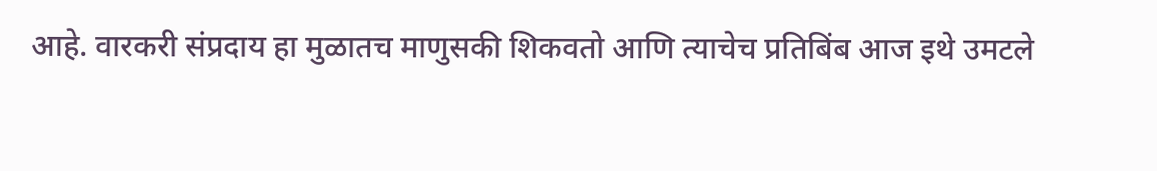आहे. वारकरी संप्रदाय हा मुळातच माणुसकी शिकवतो आणि त्याचेच प्रतिबिंब आज इथे उमटले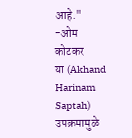आहे."
-ओम कोटकर
या (Akhand Harinam Saptah) उपक्रमामुळे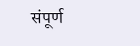संपूर्ण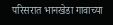परिसरात भानखेडा गावाच्या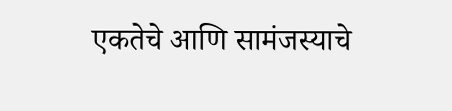एकतेचे आणि सामंजस्याचे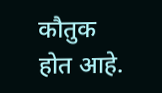कौतुक होत आहे.